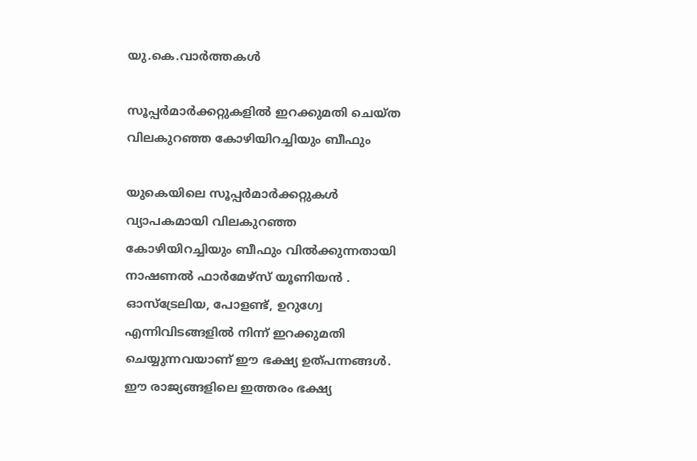യു.കെ.വാര്‍ത്തകള്‍

സൂപ്പര്‍മാര്‍ക്കറ്റുകളില്‍ ഇറക്കുമതി ചെയ്ത വിലകുറഞ്ഞ കോഴിയിറച്ചിയും ബീഫും

യുകെയിലെ സൂപ്പര്‍മാര്‍ക്കറ്റുകള്‍ വ്യാപകമായി വിലകുറഞ്ഞ കോഴിയിറച്ചിയും ബീഫും വില്‍ക്കുന്നതായി നാഷണല്‍ ഫാര്‍മേഴ്സ് യൂണിയന്‍ . ഓസ്‌ട്രേലിയ, പോളണ്ട്, ഉറുഗ്വേ എന്നിവിടങ്ങളില്‍ നിന്ന് ഇറക്കുമതി ചെയ്യുന്നവയാണ് ഈ ഭക്ഷ്യ ഉത്പന്നങ്ങള്‍. ഈ രാജ്യങ്ങളിലെ ഇത്തരം ഭക്ഷ്യ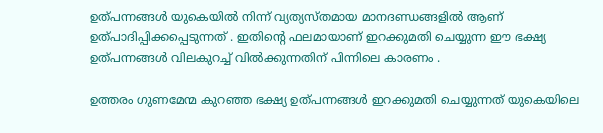ഉത്പന്നങ്ങള്‍ യുകെയില്‍ നിന്ന് വ്യത്യസ്തമായ മാനദണ്ഡങ്ങളില്‍ ആണ് ഉത്പാദിപ്പിക്കപ്പെടുന്നത് . ഇതിന്റെ ഫലമായാണ് ഇറക്കുമതി ചെയ്യുന്ന ഈ ഭക്ഷ്യ ഉത്പന്നങ്ങള്‍ വിലകുറച്ച് വില്‍ക്കുന്നതിന് പിന്നിലെ കാരണം .

ഉത്തരം ഗുണമേന്മ കുറഞ്ഞ ഭക്ഷ്യ ഉത്പന്നങ്ങള്‍ ഇറക്കുമതി ചെയ്യുന്നത് യുകെയിലെ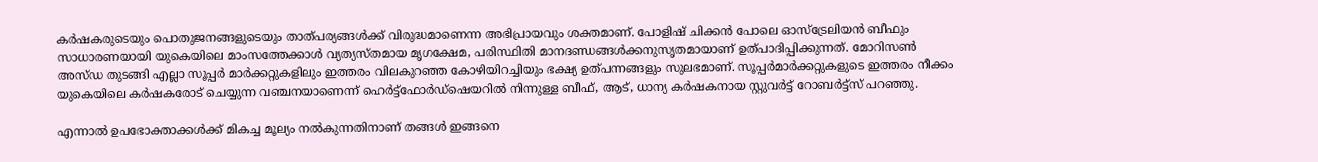കര്‍ഷകരുടെയും പൊതുജനങ്ങളുടെയും താത്‌പര്യങ്ങള്‍ക്ക് വിരുദ്ധമാണെന്ന അഭിപ്രായവും ശക്തമാണ്. പോളിഷ് ചിക്കന്‍ പോലെ ഓസ്‌ട്രേലിയന്‍ ബീഫും സാധാരണയായി യുകെയിലെ മാംസത്തേക്കാള്‍ വ്യത്യസ്തമായ മൃഗക്ഷേമ, പരിസ്ഥിതി മാനദണ്ഡങ്ങള്‍ക്കനുസൃതമായാണ് ഉത്പാദിപ്പിക്കുന്നത്. മോറിസണ്‍ അസ്‌ഡ തുടങ്ങി എല്ലാ സൂപ്പര്‍ മാര്‍ക്കറ്റുകളിലും ഇത്തരം വിലകുറഞ്ഞ കോഴിയിറച്ചിയും ഭക്ഷ്യ ഉത്പന്നങ്ങളും സുലഭമാണ്. സൂപ്പര്‍മാര്‍ക്കറ്റുകളുടെ ഇത്തരം നീക്കം യുകെയിലെ കര്‍ഷകരോട് ചെയ്യുന്ന വഞ്ചനയാണെന്ന് ഹെര്‍ട്ട്‌ഫോര്‍ഡ്‌ഷെയറില്‍ നിന്നുള്ള ബീഫ്, ആട്, ധാന്യ കര്‍ഷകനായ സ്റ്റുവര്‍ട്ട് റോബര്‍ട്ട്സ് പറഞ്ഞു.

എന്നാല്‍ ഉപഭോക്താക്കള്‍ക്ക് മികച്ച മൂല്യം നല്‍കുന്നതിനാണ് തങ്ങള്‍ ഇങ്ങനെ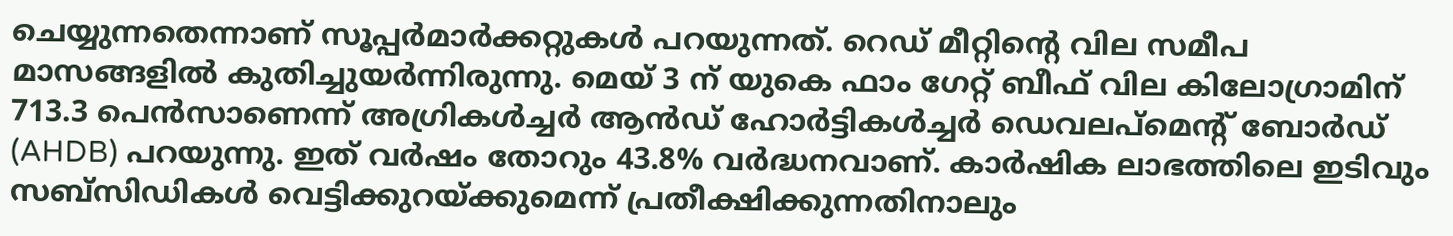ചെയ്യുന്നതെന്നാണ് സൂപ്പര്‍മാര്‍ക്കറ്റുകള്‍ പറയുന്നത്. റെഡ് മീറ്റിന്റെ വില സമീപ മാസങ്ങളില്‍ കുതിച്ചുയര്‍ന്നിരുന്നു. മെയ് 3 ന് യുകെ ഫാം ഗേറ്റ് ബീഫ് വില കിലോഗ്രാമിന് 713.3 പെന്‍സാണെന്ന് അഗ്രികള്‍ച്ചര്‍ ആന്‍ഡ് ഹോര്‍ട്ടികള്‍ച്ചര്‍ ഡെവലപ്‌മെന്റ് ബോര്‍ഡ് (AHDB) പറയുന്നു. ഇത് വര്‍ഷം തോറും 43.8% വര്‍ദ്ധനവാണ്. കാര്‍ഷിക ലാഭത്തിലെ ഇടിവും സബ്‌സിഡികള്‍ വെട്ടിക്കുറയ്ക്കുമെന്ന് പ്രതീക്ഷിക്കുന്നതിനാലും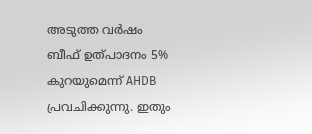അടുത്ത വര്‍ഷം ബീഫ് ഉത്പാദനം 5% കുറയുമെന്ന് AHDB പ്രവചിക്കുന്നു. ഇതും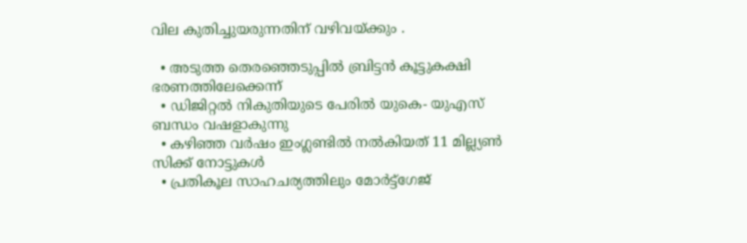വില കുതിച്ചുയരുന്നതിന് വഴിവയ്ക്കും .

  • അടുത്ത തെരഞ്ഞെടുപ്പില്‍ ബ്രിട്ടന്‍ കൂട്ടുകക്ഷി ഭരണത്തിലേക്കെന്ന്
  • ഡിജിറ്റല്‍ നികുതിയുടെ പേരില്‍ യുകെ- യുഎസ് ബന്ധം വഷളാകുന്നു
  • കഴിഞ്ഞ വര്‍ഷം ഇംഗ്ലണ്ടില്‍ നല്‍കിയത് 11 മില്ല്യണ്‍ സിക്ക് നോട്ടുകള്‍
  • പ്രതികൂല സാഹചര്യത്തിലും മോര്‍ട്ട്‌ഗേജ്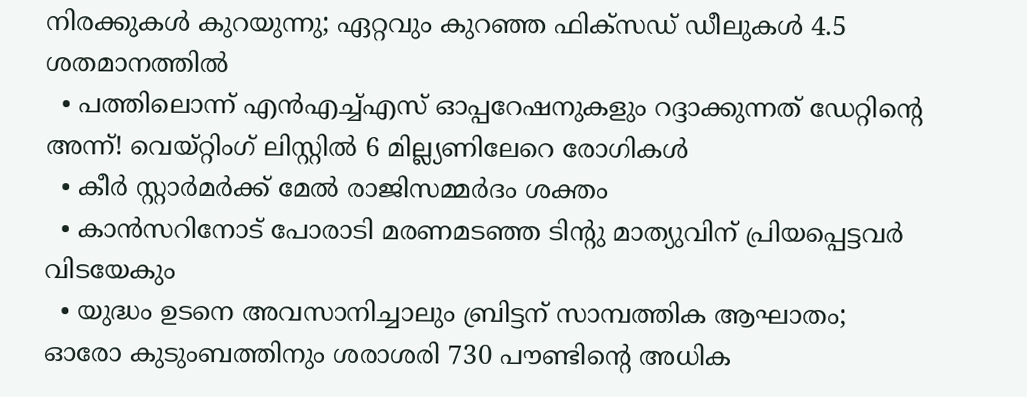നിരക്കുകള്‍ കുറയുന്നു; ഏറ്റവും കുറഞ്ഞ ഫിക്‌സഡ് ഡീലുകള്‍ 4.5 ശതമാനത്തില്‍
  • പത്തിലൊന്ന് എന്‍എച്ച്എസ് ഓപ്പറേഷനുകളും റദ്ദാക്കുന്നത് ഡേറ്റിന്റെ അന്ന്! വെയ്റ്റിംഗ് ലിസ്റ്റില്‍ 6 മില്ല്യണിലേറെ രോഗികള്‍
  • കീര്‍ സ്റ്റാര്‍മര്‍ക്ക് മേല്‍ രാജിസമ്മര്‍ദം ശക്തം
  • കാന്‍സറിനോട് പോരാടി മരണമടഞ്ഞ ടിന്റു മാത്യുവിന് പ്രിയപ്പെട്ടവര്‍ വിടയേകും
  • യുദ്ധം ഉടനെ അവസാനിച്ചാലും ബ്രിട്ടന് സാമ്പത്തിക ആഘാതം; ഓരോ കുടുംബത്തിനും ശരാശരി 730 പൗണ്ടിന്റെ അധിക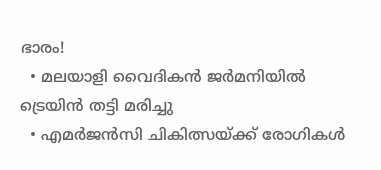ഭാരം!
  • മലയാളി വൈദികന്‍ ജര്‍മനിയില്‍ ട്രെയിന്‍ തട്ടി മരിച്ചു
  • എമര്‍ജന്‍സി ചികിത്സയ്ക്ക് രോഗികള്‍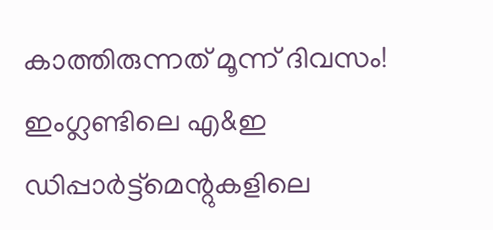കാത്തിരുന്നത് മൂന്ന് ദിവസം! ഇംഗ്ലണ്ടിലെ എ&ഇ ഡിപ്പാര്‍ട്ട്‌മെന്റുകളിലെ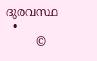ദുരവസ്ഥ
  •
        ©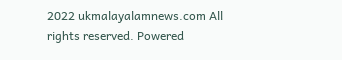2022 ukmalayalamnews.com All rights reserved. Powered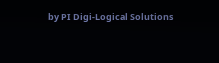by PI Digi-Logical Solutions